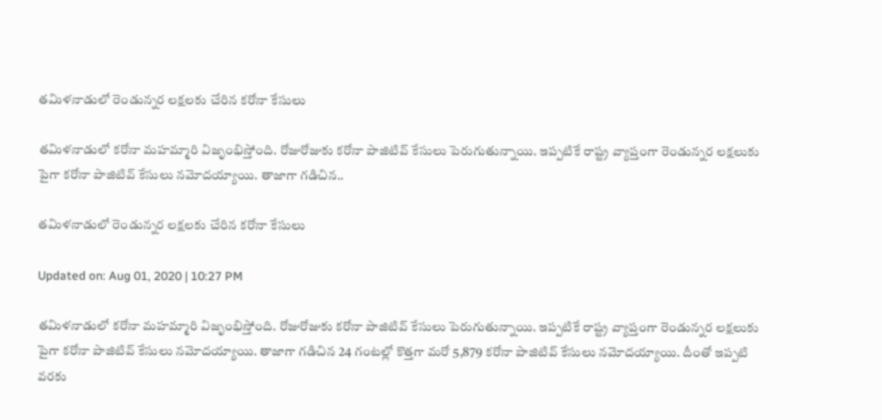తమిళనాడులో రెండున్నర లక్షలకు చేరిన కరోనా కేసులు

తమిళనాడులో కరోనా మహమ్మారి విజృంభిస్తోంది. రోజురోజుకు కరోనా పాజిటివ్ కేసులు పెరుగుతున్నాయి. ఇప్పటికే రాష్ట్ర వ్యాప్తంగా రెండున్నర లక్షలుకు పైగా కరోనా పాజిటివ్ కేసులు నమోదయ్యాయి. తాజాగా గడిచిన..

తమిళనాడులో రెండున్నర లక్షలకు చేరిన కరోనా కేసులు

Updated on: Aug 01, 2020 | 10:27 PM

తమిళనాడులో కరోనా మహమ్మారి విజృంభిస్తోంది. రోజురోజుకు కరోనా పాజిటివ్ కేసులు పెరుగుతున్నాయి. ఇప్పటికే రాష్ట్ర వ్యాప్తంగా రెండున్నర లక్షలుకు పైగా కరోనా పాజిటివ్ కేసులు నమోదయ్యాయి. తాజాగా గడిచిన 24 గంటల్లో కొత్తగా మరో 5,879 కరోనా పాజిటివ్ కేసులు నమోదయ్యాయి. దీంతో ఇప్పటి వరకు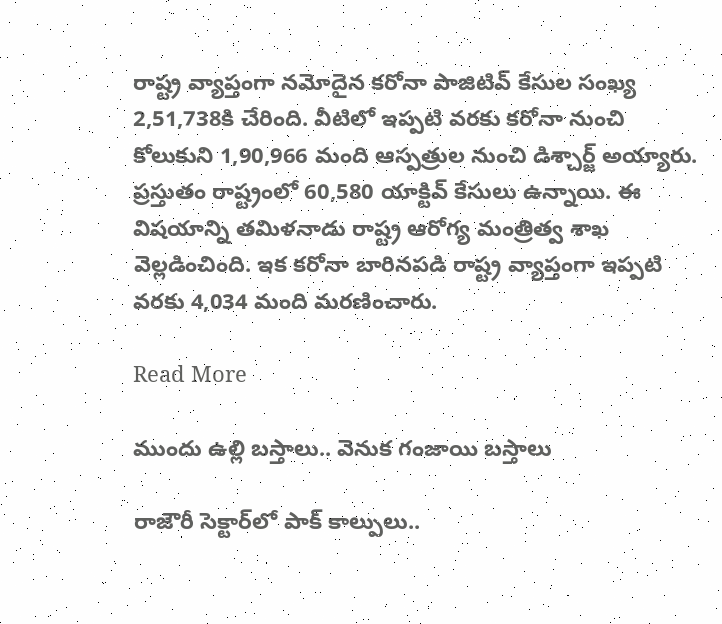రాష్ట్ర వ్యాప్తంగా నమోదైన కరోనా పాజిటివ్ కేసుల సంఖ్య 2,51,738కి చేరింది. వీటిలో ఇప్పటి వరకు కరోనా నుంచి కోలుకుని 1,90,966 మంది ఆస్పత్రుల నుంచి డిశ్చార్జ్ అయ్యారు. ప్రస్తుతం రాష్ట్రంలో 60,580 యాక్టివ్ కేసులు ఉన్నాయి. ఈ విషయాన్ని తమిళనాడు రాష్ట్ర ఆరోగ్య మంత్రిత్వ శాఖ వెల్లడించింది. ఇక కరోనా బారినపడి రాష్ట్ర వ్యాప్తంగా ఇప్పటి వరకు 4,034 మంది మరణించారు.

Read More

ముందు ఉల్లి బస్తాలు.. వెనుక గంజాయి బస్తాలు

రాజౌరీ సెక్టార్‌లో పాక్‌ కాల్పులు..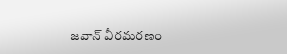జవాన్‌ వీరమరణం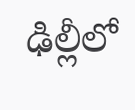ఢిల్లీలో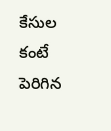కేసుల కంటే పెరిగిన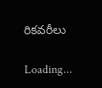రికవరీలు

Loading...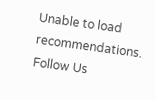Unable to load recommendations.
Follow Us